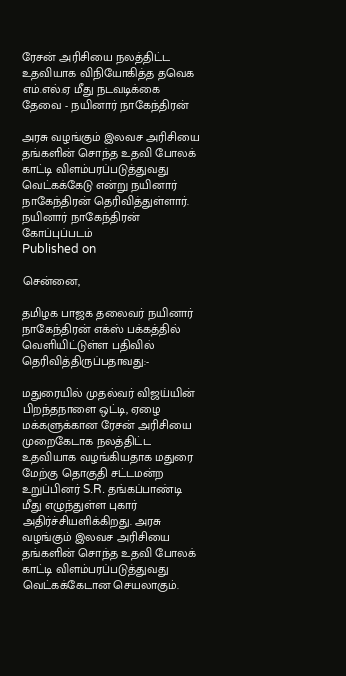ரேசன் அரிசியை நலத்திட்ட உதவியாக விநியோகித்த தவெக எம்.எல்.ஏ மீது நடவடிக்கை தேவை - நயினார் நாகேந்திரன்

அரசு வழங்கும் இலவச அரிசியை தங்களின் சொந்த உதவி போலக் காட்டி விளம்பரப்படுத்துவது வெட்கக்கேடு என்று நயினார் நாகேந்திரன் தெரிவித்துள்ளார்.
நயினார் நாகேந்திரன்
கோப்புப்படம்
Published on

சென்னை,

தமிழக பாஜக தலைவர் நயினார் நாகேந்திரன் எக்ஸ் பக்கத்தில் வெளியிட்டுள்ள பதிவில் தெரிவித்திருப்பதாவது:-

மதுரையில் முதல்வர் விஜய்யின் பிறந்தநாளை ஒட்டி, ஏழை மக்களுக்கான ரேசன் அரிசியை முறைகேடாக நலத்திட்ட உதவியாக வழங்கியதாக மதுரை மேற்கு தொகுதி சட்டமன்ற உறுப்பினர் S.R. தங்கப்பாண்டி மீது எழுந்துள்ள புகார் அதிர்ச்சியளிக்கிறது. அரசு வழங்கும் இலவச அரிசியை தங்களின் சொந்த உதவி போலக் காட்டி விளம்பரப்படுத்துவது வெட்கக்கேடான செயலாகும்.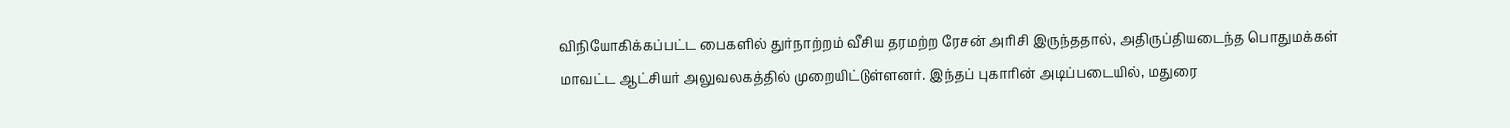விநியோகிக்கப்பட்ட பைகளில் துர்நாற்றம் வீசிய தரமற்ற ரேசன் அரிசி இருந்ததால், அதிருப்தியடைந்த பொதுமக்கள் மாவட்ட ஆட்சியர் அலுவலகத்தில் முறையிட்டுள்ளனர். இந்தப் புகாரின் அடிப்படையில், மதுரை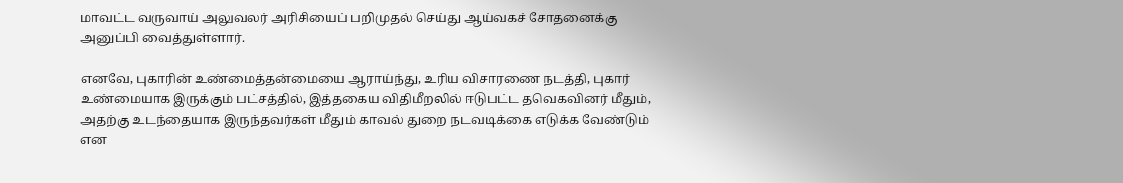மாவட்ட வருவாய் அலுவலர் அரிசியைப் பறிமுதல் செய்து ஆய்வகச் சோதனைக்கு அனுப்பி வைத்துள்ளார்.

எனவே, புகாரின் உண்மைத்தன்மையை ஆராய்ந்து, உரிய விசாரணை நடத்தி, புகார் உண்மையாக இருக்கும் பட்சத்தில், இத்தகைய விதிமீறலில் ஈடுபட்ட தவெகவினர் மீதும், அதற்கு உடந்தையாக இருந்தவர்கள் மீதும் காவல் துறை நடவடிக்கை எடுக்க வேண்டும் என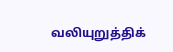வலியுறுத்திக்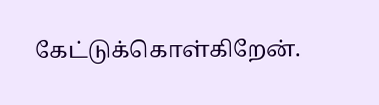கேட்டுக்கொள்கிறேன்.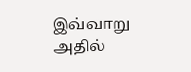இவ்வாறு அதில்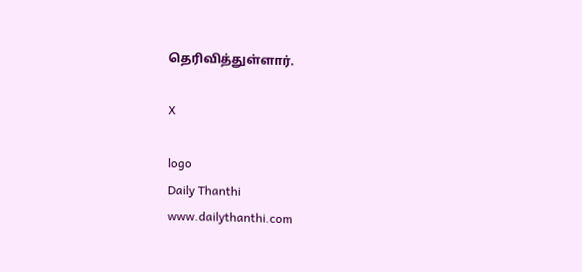தெரிவித்துள்ளார்.

X

logo
Daily Thanthi
www.dailythanthi.com